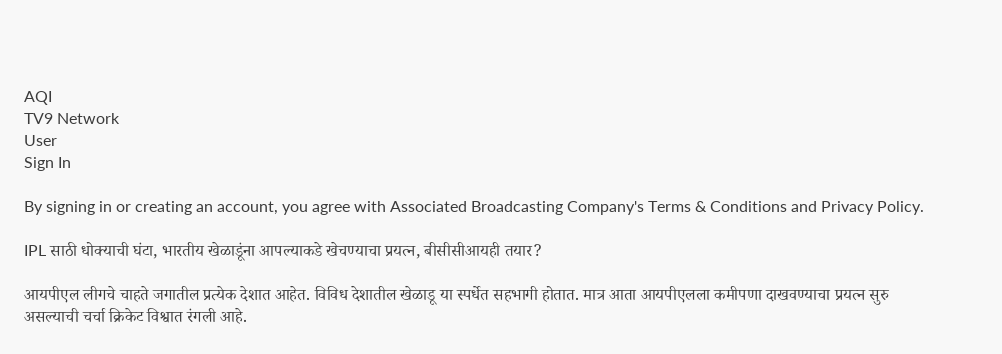AQI
TV9 Network
User
Sign In

By signing in or creating an account, you agree with Associated Broadcasting Company's Terms & Conditions and Privacy Policy.

IPL साठी धोक्याची घंटा, भारतीय खेळाडूंना आपल्याकडे खेचण्याचा प्रयत्न, बीसीसीआयही तयार?

आयपीएल लीगचे चाहते जगातील प्रत्येक देशात आहेत. विविध देशातील खेळाडू या स्पर्धेत सहभागी होतात. मात्र आता आयपीएलला कमीपणा दाखवण्याचा प्रयत्न सुरु असल्याची चर्चा क्रिकेट विश्वात रंगली आहे.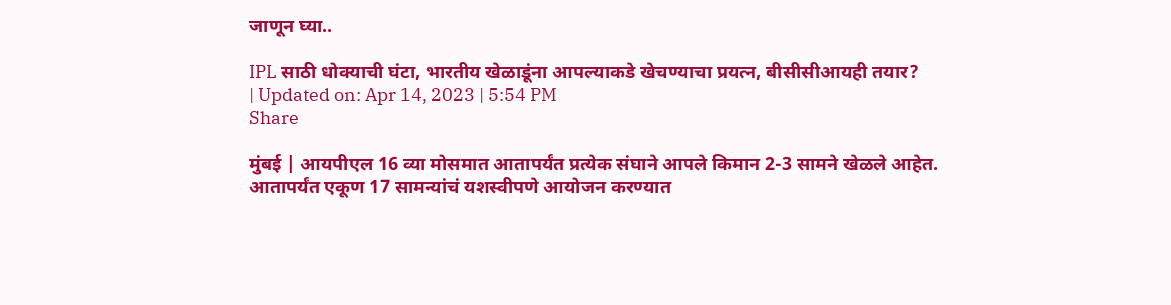जाणून घ्या..

IPL साठी धोक्याची घंटा, भारतीय खेळाडूंना आपल्याकडे खेचण्याचा प्रयत्न, बीसीसीआयही तयार?
| Updated on: Apr 14, 2023 | 5:54 PM
Share

मुंबई | आयपीएल 16 व्या मोसमात आतापर्यंत प्रत्येक संघाने आपले किमान 2-3 सामने खेळले आहेत. आतापर्यंत एकूण 17 सामन्यांचं यशस्वीपणे आयोजन करण्यात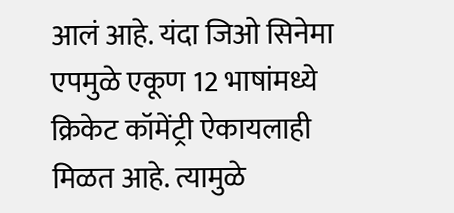आलं आहे. यंदा जिओ सिनेमा एपमुळे एकूण 12 भाषांमध्ये क्रिकेट कॉमेंट्री ऐकायलाही मिळत आहे. त्यामुळे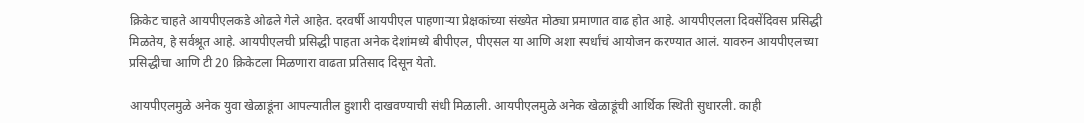क्रिकेट चाहते आयपीएलकडे ओढले गेले आहेत. दरवर्षी आयपीएल पाहणाऱ्या प्रेक्षकांच्या संख्येत मोठ्या प्रमाणात वाढ होत आहे. आयपीएलला दिवसेंदिवस प्रसिद्धी मिळतेय, हे सर्वश्रूत आहे. आयपीएलची प्रसिद्धी पाहता अनेक देशांमध्ये बीपीएल, पीएसल या आणि अशा स्पर्धांचं आयोजन करण्यात आलं. यावरुन आयपीएलच्या प्रसिद्धीचा आणि टी 20 क्रिकेटला मिळणारा वाढता प्रतिसाद दिसून येतो.

आयपीएलमुळे अनेक युवा खेळाडूंना आपल्यातील हुशारी दाखवण्याची संधी मिळाली. आयपीएलमुळे अनेक खेळाडूंची आर्थिक स्थिती सुधारली. काही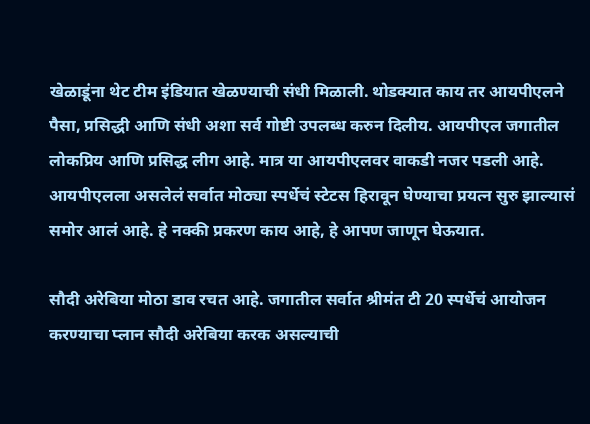खेळाडूंना थेट टीम इंडियात खेळण्याची संधी मिळाली. थोडक्यात काय तर आयपीएलने पैसा, प्रसिद्धी आणि संधी अशा सर्व गोष्टी उपलब्ध करुन दिलीय. आयपीएल जगातील लोकप्रिय आणि प्रसिद्ध लीग आहे. मात्र या आयपीएलवर वाकडी नजर पडली आहे. आयपीएलला असलेलं सर्वात मोठ्या स्पर्धेचं स्टेटस हिरावून घेण्याचा प्रयत्न सुरु झाल्यासं समोर आलं आहे. हे नक्की प्रकरण काय आहे, हे आपण जाणून घेऊयात.

सौदी अरेबिया मोठा डाव रचत आहे. जगातील सर्वात श्रीमंत टी 20 स्पर्धेचं आयोजन करण्याचा प्लान सौदी अरेबिया करक असल्याची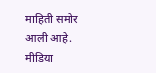माहिती समोर आली आहे. मीडिया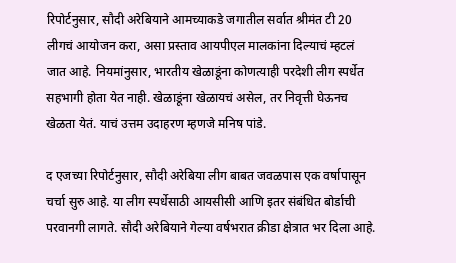रिपोर्टनुसार, सौदी अरेबियाने आमच्याकडे जगातील सर्वात श्रीमंत टी 20 लीगचं आयोजन करा, असा प्रस्ताव आयपीएल मालकांना दिल्याचं म्हटलं जात आहे. नियमांनुसार, भारतीय खेळाडूंना कोणत्याही परदेशी लीग स्पर्धेत सहभागी होता येत नाही. खेळाडूंना खेळायचं असेल, तर निवृत्ती घेऊनच खेळता येतं. याचं उत्तम उदाहरण म्हणजे मनिष पांडे.

द एजच्या रिपोर्टनुसार, सौदी अरेबिया लीग बाबत जवळपास एक वर्षापासून चर्चा सुरु आहे. या लीग स्पर्धेसाठी आयसीसी आणि इतर संबंधित बोर्डाची परवानगी लागते. सौदी अरेबियाने गेल्या वर्षभरात क्रीडा क्षेत्रात भर दिला आहे.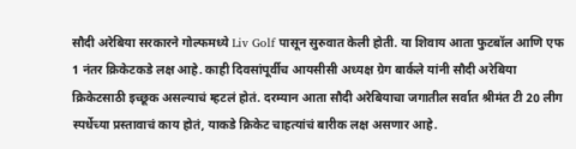सौदी अरेबिया सरकारने गोल्फमध्ये Liv Golf पासून सुरुवात केली होती. या शिवाय आता फुटबॉल आणि एफ 1 नंतर क्रिकेटकडे लक्ष आहे. काही दिवसांपूर्वीच आयसीसी अध्यक्ष ग्रेग बार्कले यांनी सौदी अरेबिया क्रिकेटसाठी इच्छूक असल्याचं म्हटलं होतं. दरम्यान आता सौदी अरेबियाचा जगातील सर्वात श्रीमंत टी 20 लीग स्पर्धेच्या प्रस्तावाचं काय होतं, याकडे क्रिकेट चाहत्यांचं बारीक लक्ष असणार आहे.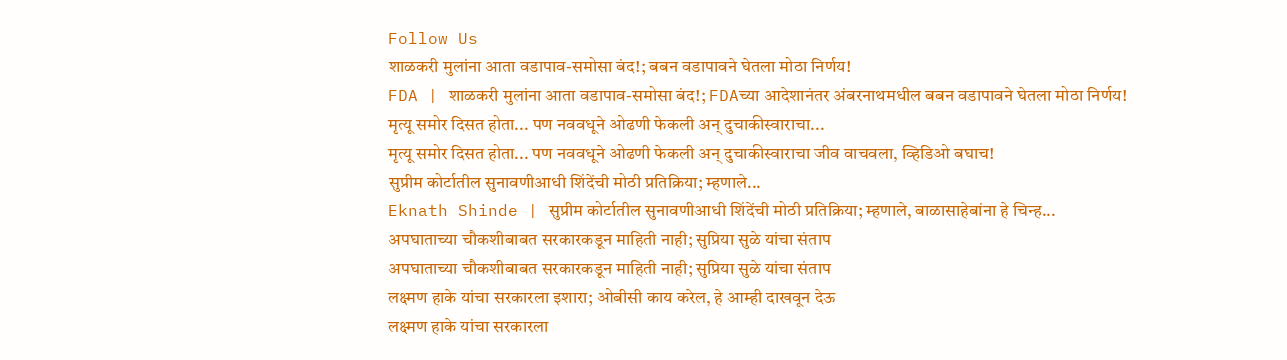Follow Us
शाळकरी मुलांना आता वडापाव-समोसा बंद!; बबन वडापावने घेतला मोठा निर्णय!
FDA | शाळकरी मुलांना आता वडापाव-समोसा बंद!; FDAच्या आदेशानंतर अंबरनाथमधील बबन वडापावने घेतला मोठा निर्णय!
मृत्यू समोर दिसत होता... पण नववधूने ओढणी फेकली अन् दुचाकीस्वाराचा...
मृत्यू समोर दिसत होता... पण नववधूने ओढणी फेकली अन् दुचाकीस्वाराचा जीव वाचवला, व्हिडिओ बघाच!
सुप्रीम कोर्टातील सुनावणीआधी शिंदेंची मोठी प्रतिक्रिया; म्हणाले...
Eknath Shinde | सुप्रीम कोर्टातील सुनावणीआधी शिंदेंची मोठी प्रतिक्रिया; म्हणाले, बाळासाहेबांना हे चिन्ह...
अपघाताच्या चौकशीबाबत सरकारकडून माहिती नाही; सुप्रिया सुळे यांचा संताप
अपघाताच्या चौकशीबाबत सरकारकडून माहिती नाही; सुप्रिया सुळे यांचा संताप
लक्ष्मण हाके यांचा सरकारला इशारा; ओबीसी काय करेल, हे आम्ही दाखवून देऊ
लक्ष्मण हाके यांचा सरकारला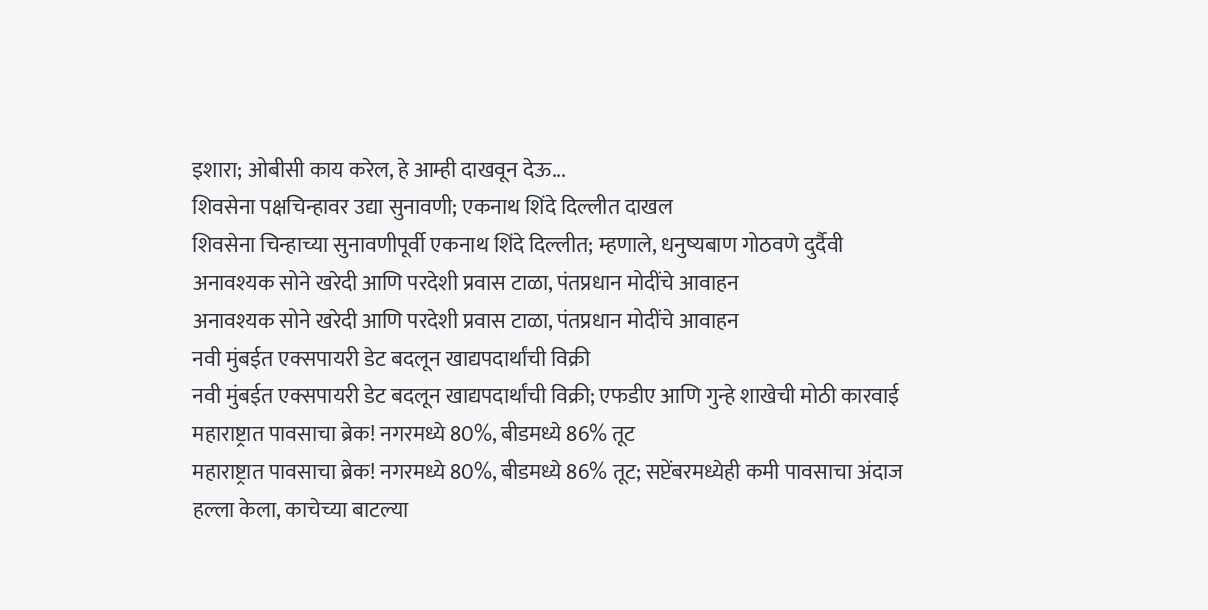इशारा; ओबीसी काय करेल, हे आम्ही दाखवून देऊ...
शिवसेना पक्षचिन्हावर उद्या सुनावणी; एकनाथ शिंदे दिल्लीत दाखल
शिवसेना चिन्हाच्या सुनावणीपूर्वी एकनाथ शिंदे दिल्लीत; म्हणाले, धनुष्यबाण गोठवणे दुर्दैवी
अनावश्यक सोने खरेदी आणि परदेशी प्रवास टाळा, पंतप्रधान मोदींचे आवाहन
अनावश्यक सोने खरेदी आणि परदेशी प्रवास टाळा, पंतप्रधान मोदींचे आवाहन
नवी मुंबईत एक्सपायरी डेट बदलून खाद्यपदार्थांची विक्री
नवी मुंबईत एक्सपायरी डेट बदलून खाद्यपदार्थांची विक्री; एफडीए आणि गुन्हे शाखेची मोठी कारवाई
महाराष्ट्रात पावसाचा ब्रेक! नगरमध्ये 80%, बीडमध्ये 86% तूट
महाराष्ट्रात पावसाचा ब्रेक! नगरमध्ये 80%, बीडमध्ये 86% तूट; सप्टेंबरमध्येही कमी पावसाचा अंदाज
हल्ला केला, काचेच्या बाटल्या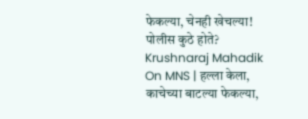फेकल्या, चेनही खेचल्या! पोलीस कुठे होते?
Krushnaraj Mahadik On MNS | हल्ला केला, काचेच्या बाटल्या फेकल्या,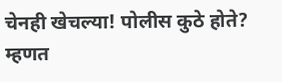चेनही खेचल्या! पोलीस कुठे होते? म्हणत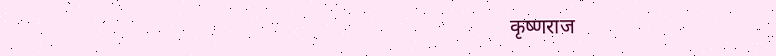कृष्णराज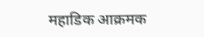महाडिक आक्रमक